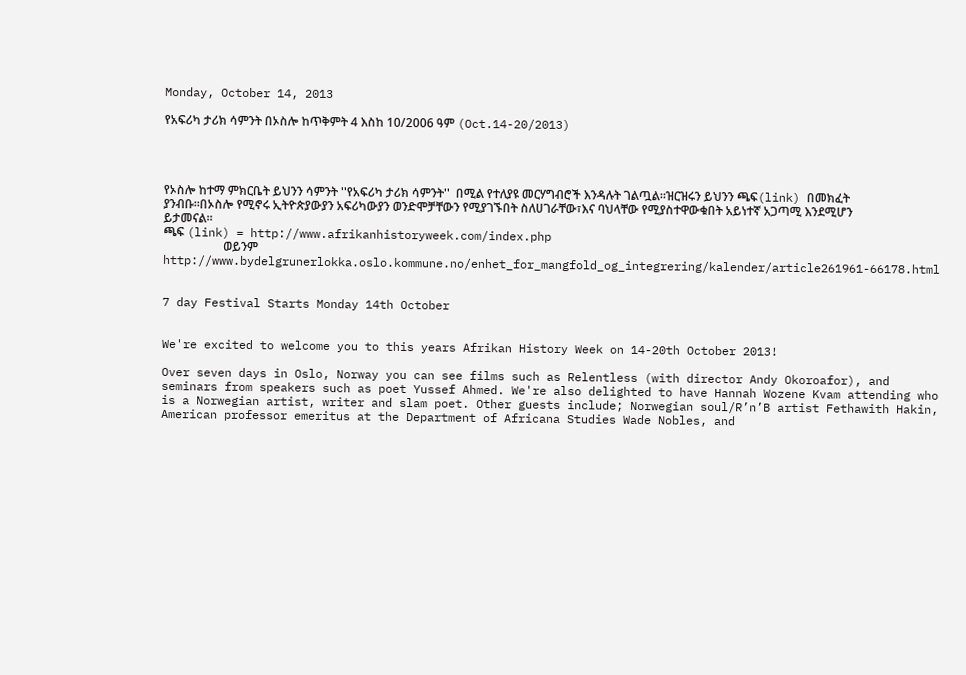Monday, October 14, 2013

የአፍሪካ ታሪክ ሳምንት በኦስሎ ከጥቅምት 4 እስከ 10/2006 ዓም (Oct.14-20/2013)




የኦስሎ ከተማ ምክርቤት ይህንን ሳምንት ''የአፍሪካ ታሪክ ሳምንት''  በሚል የተለያዩ መርሃግብሮች እንዳሉት ገልጧል።ዝርዝሩን ይህንን ጫፍ(link) በመክፈት ያንብቡ።በኦስሎ የሚኖሩ ኢትዮጵያውያን አፍሪካውያን ወንድሞቻቸውን የሚያገኙበት ስለሀገራቸው፣እና ባህላቸው የሚያስተዋውቁበት አይነተኛ አጋጣሚ እንደሚሆን ይታመናል።
ጫፍ (link) = http://www.afrikanhistoryweek.com/index.php
                    ወይንም             http://www.bydelgrunerlokka.oslo.kommune.no/enhet_for_mangfold_og_integrering/kalender/article261961-66178.html


7 day Festival Starts Monday 14th October


We're excited to welcome you to this years Afrikan History Week on 14-20th October 2013!

Over seven days in Oslo, Norway you can see films such as Relentless (with director Andy Okoroafor), and seminars from speakers such as poet Yussef Ahmed. We're also delighted to have Hannah Wozene Kvam attending who is a Norwegian artist, writer and slam poet. Other guests include; Norwegian soul/R’n’B artist Fethawith Hakin, American professor emeritus at the Department of Africana Studies Wade Nobles, and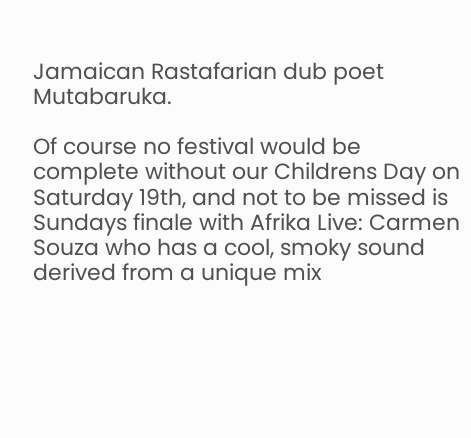Jamaican Rastafarian dub poet Mutabaruka.

Of course no festival would be complete without our Childrens Day on Saturday 19th, and not to be missed is Sundays finale with Afrika Live: Carmen Souza who has a cool, smoky sound derived from a unique mix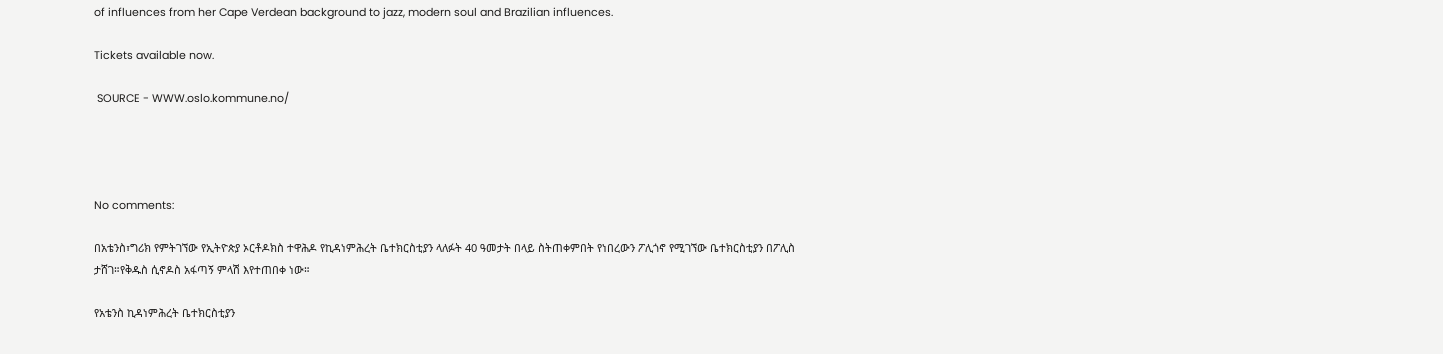of influences from her Cape Verdean background to jazz, modern soul and Brazilian influences.

Tickets available now.

 SOURCE - WWW.oslo.kommune.no/




No comments:

በአቴንስ፣ግሪክ የምትገኘው የኢትዮጵያ ኦርቶዶክስ ተዋሕዶ የኪዳነምሕረት ቤተክርስቲያን ላለፉት 40 ዓመታት በላይ ስትጠቀምበት የነበረውን ፖሊጎኖ የሚገኘው ቤተክርስቲያን በፖሊስ ታሸገ።የቅዱስ ሲኖዶስ አፋጣኝ ምላሽ እየተጠበቀ ነው።

የአቴንስ ኪዳነምሕረት ቤተክርስቲያን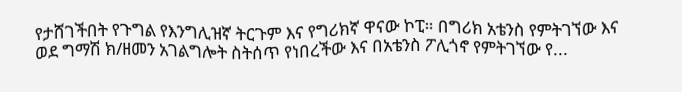የታሸገችበት የጉግል የእንግሊዝኛ ትርጉም እና የግሪክኛ ዋናው ኮፒ። በግሪክ አቴንስ የምትገኘው እና ወደ ግማሽ ክ/ዘመን አገልግሎት ስትሰጥ የነበረችው እና በአቴንስ ፖሊጎኖ የምትገኘው የ...